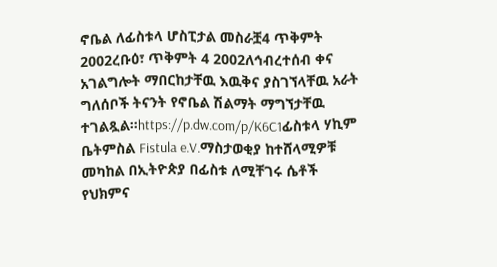ኖቤል ለፊስቱላ ሆስፒታል መስራቿ4 ጥቅምት 2002ረቡዕ፣ ጥቅምት 4 2002ለኅብረተሰብ ቀና አገልግሎት ማበርከታቸዉ እዉቅና ያስገኘላቸዉ አራት ግለሰቦች ትናንት የኖቤል ሽልማት ማግኘታቸዉ ተገልጿል።https://p.dw.com/p/K6C1ፊስቱላ ሃኪም ቤትምስል Fistula e.V.ማስታወቂያ ከተሸላሚዎቹ መካከል በኢትዮጵያ በፊስቱ ለሚቸገሩ ሴቶች የህክምና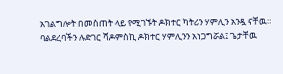አገልግሎት በመስጠት ላይ የሚገኙት ዶክተር ካትሪን ሃምሊን አንዷ ናቸዉ። ባልደረባችን ሉድገር ሻዶምስኪ ዶክተር ሃምሊንን አነጋግሯል፤ ጌታቸዉ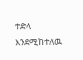ተድላ እንደሚከተለዉ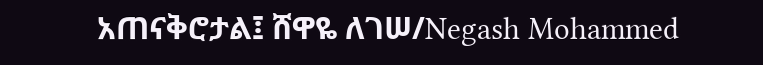አጠናቅሮታል፤ ሸዋዬ ለገሠ/Negash Mohammed